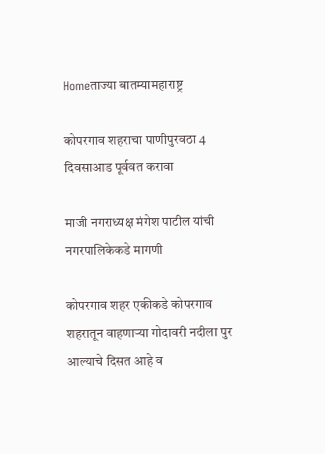Homeताज्या बातम्यामहाराष्ट्र

कोपरगाव शहराचा पाणीपुरवठा 4 दिवसाआड पूर्ववत करावा

माजी नगराध्यक्ष मंगेश पाटील यांची नगरपालिकेकडे मागणी

कोपरगाव शहर एकीकडे कोपरगाव शहरातून वाहणार्‍या गोदावरी नदीला पुर आल्याचे दिसत आहे व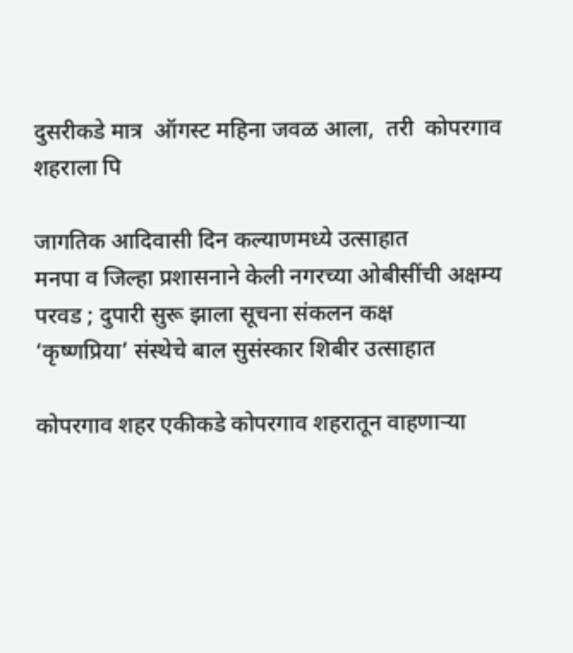दुसरीकडे मात्र  ऑगस्ट महिना जवळ आला,  तरी  कोपरगाव शहराला पि

जागतिक आदिवासी दिन कल्याणमध्ये उत्साहात
मनपा व जिल्हा प्रशासनाने केली नगरच्या ओबीसींची अक्षम्य परवड ; दुपारी सुरू झाला सूचना संकलन कक्ष
‘कृष्णप्रिया’ संस्थेचे बाल सुसंस्कार शिबीर उत्साहात

कोपरगाव शहर एकीकडे कोपरगाव शहरातून वाहणार्‍या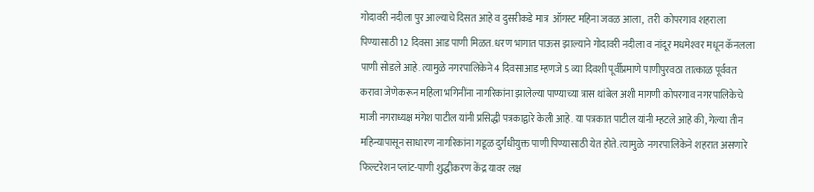गोदावरी नदीला पुर आल्याचे दिसत आहे व दुसरीकडे मात्र  ऑगस्ट महिना जवळ आला,  तरी  कोपरगाव शहराला पिण्यासाठी 12 दिवसा आड पाणी मिळत. धरण भागात पाऊस झाल्याने गोदावरी नदीला व नांदूर मधमेश्‍वर मधून कॅनलला पाणी सोडले आहे. त्यामुळे नगरपालिकेने 4 दिवसाआड म्हणजे 5 व्या दिवशी पूर्वीप्रमाणे पाणीपुरवठा तात्काळ पूर्ववत करावा जेणेकरून महिला भगिनींना नागरिकांना झालेल्या पाण्याच्या त्रास थांबेल अशी मागणी कोपरगाव नगरपालिकेचे माजी नगराध्यक्ष मंगेश पाटील यांनी प्रसिद्धी पत्रकाद्वारे केली आहे. या पत्रकात पाटील यांनी म्हटले आहे की, गेल्या तीन महिन्यापासून साधारण नागरिकांना गडूळ दुर्गंधीयुक्त पाणी पिण्यासाठी येत होते. त्यामुळे  नगरपालिकेने शहरात असणारे फिल्टरेशन प्लांट-पाणी शुद्धीकरण केंद्र यावर लक्ष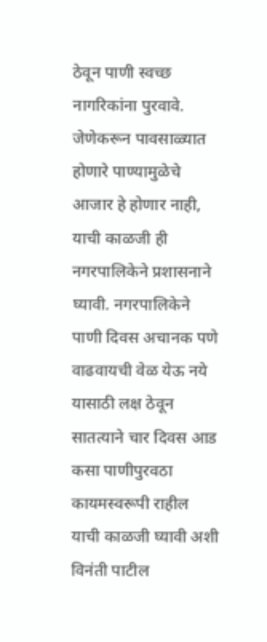ठेवून पाणी स्वच्छ नागरिकांना पुरवावे. जेणेकरून पावसाळ्यात होणारे पाण्यामुळेचे आजार हे होणार नाही, याची काळजी ही नगरपालिकेने प्रशासनाने घ्यावी. नगरपालिकेने पाणी दिवस अचानक पणे वाढवायची वेळ येऊ नये यासाठी लक्ष ठेवून सातत्याने चार दिवस आड कसा पाणीपुरवठा कायमस्वरूपी राहील याची काळजी घ्यावी अशी विनंती पाटील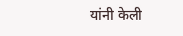यांनी केली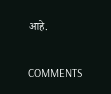आहे.

COMMENTS